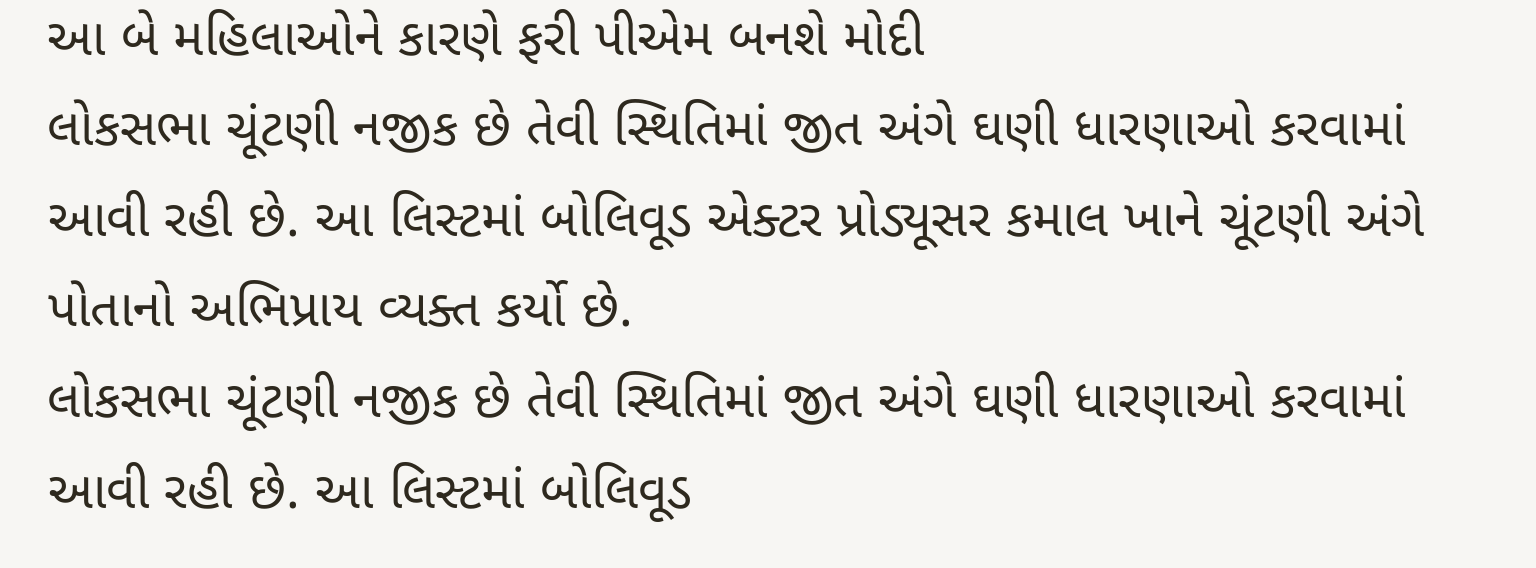આ બે મહિલાઓને કારણે ફરી પીએમ બનશે મોદી
લોકસભા ચૂંટણી નજીક છે તેવી સ્થિતિમાં જીત અંગે ઘણી ધારણાઓ કરવામાં આવી રહી છે. આ લિસ્ટમાં બોલિવૂડ એક્ટર પ્રોડ્યૂસર કમાલ ખાને ચૂંટણી અંગે પોતાનો અભિપ્રાય વ્યક્ત કર્યો છે.
લોકસભા ચૂંટણી નજીક છે તેવી સ્થિતિમાં જીત અંગે ઘણી ધારણાઓ કરવામાં આવી રહી છે. આ લિસ્ટમાં બોલિવૂડ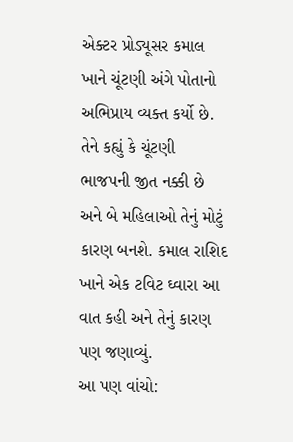એક્ટર પ્રોડ્યૂસર કમાલ ખાને ચૂંટણી અંગે પોતાનો અભિપ્રાય વ્યક્ત કર્યો છે. તેને કહ્યું કે ચૂંટણી ભાજપની જીત નક્કી છે અને બે મહિલાઓ તેનું મોટું કારણ બનશે. કમાલ રાશિદ ખાને એક ટવિટ ઘ્વારા આ વાત કહી અને તેનું કારણ પણ જણાવ્યું.
આ પણ વાંચો: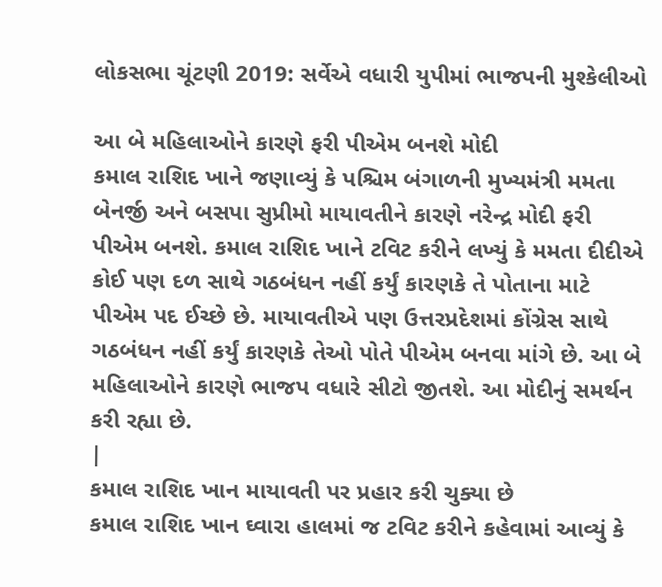લોકસભા ચૂંટણી 2019: સર્વેએ વધારી યુપીમાં ભાજપની મુશ્કેલીઓ

આ બે મહિલાઓને કારણે ફરી પીએમ બનશે મોદી
કમાલ રાશિદ ખાને જણાવ્યું કે પશ્ચિમ બંગાળની મુખ્યમંત્રી મમતા બેનર્જી અને બસપા સુપ્રીમો માયાવતીને કારણે નરેન્દ્ર મોદી ફરી પીએમ બનશે. કમાલ રાશિદ ખાને ટવિટ કરીને લખ્યું કે મમતા દીદીએ કોઈ પણ દળ સાથે ગઠબંધન નહીં કર્યું કારણકે તે પોતાના માટે પીએમ પદ ઈચ્છે છે. માયાવતીએ પણ ઉત્તરપ્રદેશમાં કોંગ્રેસ સાથે ગઠબંધન નહીં કર્યું કારણકે તેઓ પોતે પીએમ બનવા માંગે છે. આ બે મહિલાઓને કારણે ભાજપ વધારે સીટો જીતશે. આ મોદીનું સમર્થન કરી રહ્યા છે.
|
કમાલ રાશિદ ખાન માયાવતી પર પ્રહાર કરી ચુક્યા છે
કમાલ રાશિદ ખાન ઘ્વારા હાલમાં જ ટવિટ કરીને કહેવામાં આવ્યું કે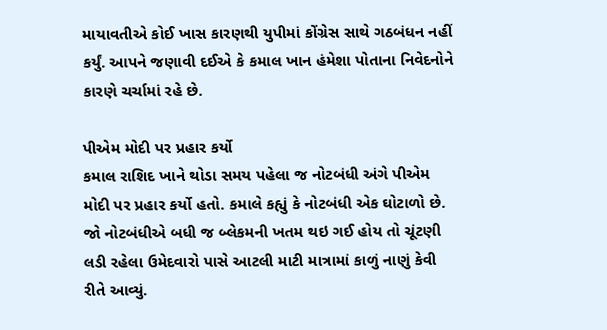માયાવતીએ કોઈ ખાસ કારણથી યુપીમાં કોંગ્રેસ સાથે ગઠબંધન નહીં કર્યું. આપને જણાવી દઈએ કે કમાલ ખાન હંમેશા પોતાના નિવેદનોને કારણે ચર્ચામાં રહે છે.

પીએમ મોદી પર પ્રહાર કર્યો
કમાલ રાશિદ ખાને થોડા સમય પહેલા જ નોટબંધી અંગે પીએમ મોદી પર પ્રહાર કર્યો હતો. કમાલે કહ્યું કે નોટબંધી એક ઘોટાળો છે. જો નોટબંધીએ બધી જ બ્લેકમની ખતમ થઇ ગઈ હોય તો ચૂંટણી લડી રહેલા ઉમેદવારો પાસે આટલી માટી માત્રામાં કાળું નાણું કેવી રીતે આવ્યું.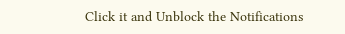Click it and Unblock the Notifications